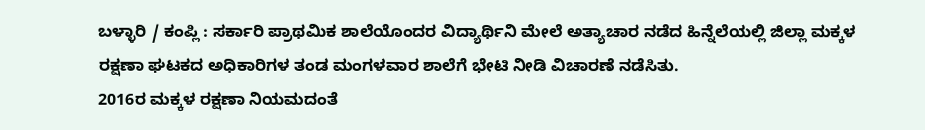ಬಳ್ಳಾರಿ / ಕಂಪ್ಲಿ : ಸರ್ಕಾರಿ ಪ್ರಾಥಮಿಕ ಶಾಲೆಯೊಂದರ ವಿದ್ಯಾರ್ಥಿನಿ ಮೇಲೆ ಅತ್ಯಾಚಾರ ನಡೆದ ಹಿನ್ನೆಲೆಯಲ್ಲಿ ಜಿಲ್ಲಾ ಮಕ್ಕಳ ರಕ್ಷಣಾ ಘಟಕದ ಅಧಿಕಾರಿಗಳ ತಂಡ ಮಂಗಳವಾರ ಶಾಲೆಗೆ ಭೇಟಿ ನೀಡಿ ವಿಚಾರಣೆ ನಡೆಸಿತು.
2016ರ ಮಕ್ಕಳ ರಕ್ಷಣಾ ನಿಯಮದಂತೆ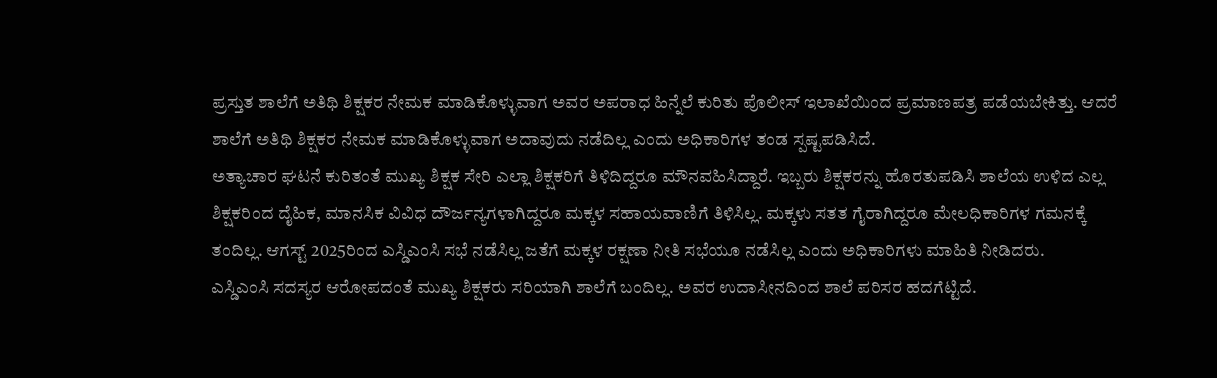ಪ್ರಸ್ತುತ ಶಾಲೆಗೆ ಅತಿಥಿ ಶಿಕ್ಷಕರ ನೇಮಕ ಮಾಡಿಕೊಳ್ಳುವಾಗ ಅವರ ಅಪರಾಧ ಹಿನ್ನೆಲೆ ಕುರಿತು ಪೊಲೀಸ್ ಇಲಾಖೆಯಿಂದ ಪ್ರಮಾಣಪತ್ರ ಪಡೆಯಬೇಕಿತ್ತು. ಆದರೆ ಶಾಲೆಗೆ ಅತಿಥಿ ಶಿಕ್ಷಕರ ನೇಮಕ ಮಾಡಿಕೊಳ್ಳುವಾಗ ಅದಾವುದು ನಡೆದಿಲ್ಲ ಎಂದು ಅಧಿಕಾರಿಗಳ ತಂಡ ಸ್ಪಷ್ಟಪಡಿಸಿದೆ.
ಅತ್ಯಾಚಾರ ಘಟನೆ ಕುರಿತಂತೆ ಮುಖ್ಯ ಶಿಕ್ಷಕ ಸೇರಿ ಎಲ್ಲಾ ಶಿಕ್ಷಕರಿಗೆ ತಿಳಿದಿದ್ದರೂ ಮೌನವಹಿಸಿದ್ದಾರೆ. ಇಬ್ಬರು ಶಿಕ್ಷಕರನ್ನು ಹೊರತುಪಡಿಸಿ ಶಾಲೆಯ ಉಳಿದ ಎಲ್ಲ ಶಿಕ್ಷಕರಿಂದ ದೈಹಿಕ, ಮಾನಸಿಕ ವಿವಿಧ ದೌರ್ಜನ್ಯಗಳಾಗಿದ್ದರೂ ಮಕ್ಕಳ ಸಹಾಯವಾಣಿಗೆ ತಿಳಿಸಿಲ್ಲ. ಮಕ್ಕಳು ಸತತ ಗೈರಾಗಿದ್ದರೂ ಮೇಲಧಿಕಾರಿಗಳ ಗಮನಕ್ಕೆ ತಂದಿಲ್ಲ. ಆಗಸ್ಟ್ 2025ರಿಂದ ಎಸ್ಡಿಎಂಸಿ ಸಭೆ ನಡೆಸಿಲ್ಲ ಜತೆಗೆ ಮಕ್ಕಳ ರಕ್ಷಣಾ ನೀತಿ ಸಭೆಯೂ ನಡೆಸಿಲ್ಲ ಎಂದು ಅಧಿಕಾರಿಗಳು ಮಾಹಿತಿ ನೀಡಿದರು.
ಎಸ್ಡಿಎಂಸಿ ಸದಸ್ಯರ ಆರೋಪದಂತೆ ಮುಖ್ಯ ಶಿಕ್ಷಕರು ಸರಿಯಾಗಿ ಶಾಲೆಗೆ ಬಂದಿಲ್ಲ. ಅವರ ಉದಾಸೀನದಿಂದ ಶಾಲೆ ಪರಿಸರ ಹದಗೆಟ್ಟಿದೆ.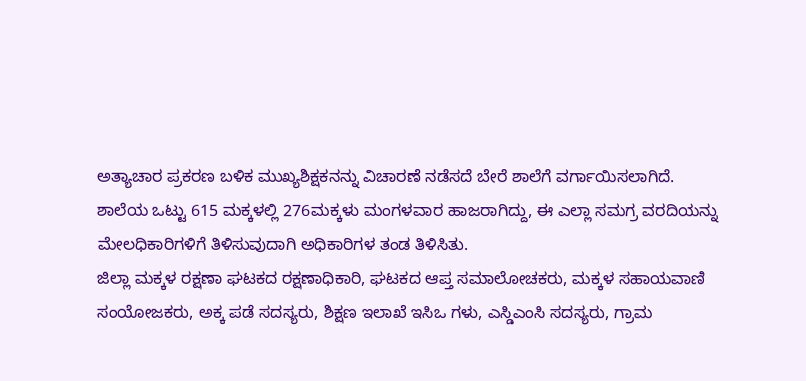ಅತ್ಯಾಚಾರ ಪ್ರಕರಣ ಬಳಿಕ ಮುಖ್ಯಶಿಕ್ಷಕನನ್ನು ವಿಚಾರಣೆ ನಡೆಸದೆ ಬೇರೆ ಶಾಲೆಗೆ ವರ್ಗಾಯಿಸಲಾಗಿದೆ. ಶಾಲೆಯ ಒಟ್ಟು 615 ಮಕ್ಕಳಲ್ಲಿ 276ಮಕ್ಕಳು ಮಂಗಳವಾರ ಹಾಜರಾಗಿದ್ದು, ಈ ಎಲ್ಲಾ ಸಮಗ್ರ ವರದಿಯನ್ನು ಮೇಲಧಿಕಾರಿಗಳಿಗೆ ತಿಳಿಸುವುದಾಗಿ ಅಧಿಕಾರಿಗಳ ತಂಡ ತಿಳಿಸಿತು.
ಜಿಲ್ಲಾ ಮಕ್ಕಳ ರಕ್ಷಣಾ ಘಟಕದ ರಕ್ಷಣಾಧಿಕಾರಿ, ಘಟಕದ ಆಪ್ತ ಸಮಾಲೋಚಕರು, ಮಕ್ಕಳ ಸಹಾಯವಾಣಿ ಸಂಯೋಜಕರು, ಅಕ್ಕ ಪಡೆ ಸದಸ್ಯರು, ಶಿಕ್ಷಣ ಇಲಾಖೆ ಇಸಿಒ ಗಳು, ಎಸ್ಡಿಎಂಸಿ ಸದಸ್ಯರು, ಗ್ರಾಮ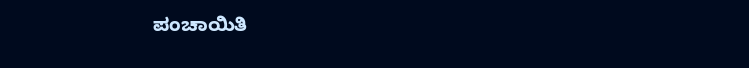ಪಂಚಾಯಿತಿ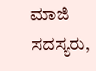ಮಾಜಿ ಸದಸ್ಯರು,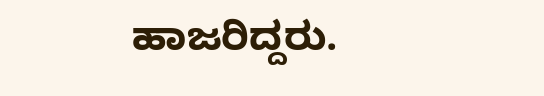ಹಾಜರಿದ್ದರು.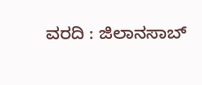ವರದಿ : ಜಿಲಾನಸಾಬ್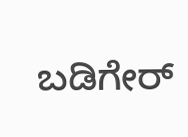ಬಡಿಗೇರ್